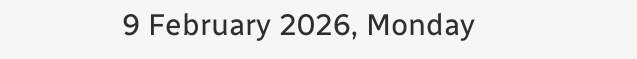9 February 2026, Monday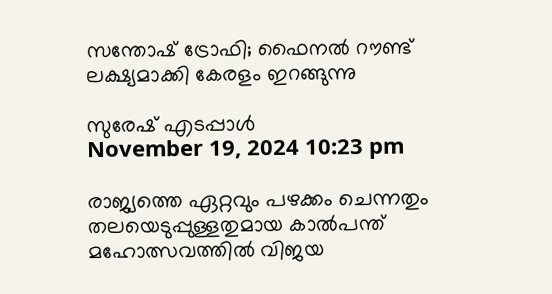സന്തോഷ് ട്രോഫി; ഫൈനല്‍ റൗണ്ട് ലക്ഷ്യമാക്കി കേരളം ഇറങ്ങുന്നു

സുരേഷ് എടപ്പാള്‍
November 19, 2024 10:23 pm

രാജ്യത്തെ ഏറ്റവും പഴക്കം ചെന്നതും തലയെടുപ്പുള്ളതുമായ കാല്‍പന്ത് മഹോത്സവത്തില്‍ വിജയ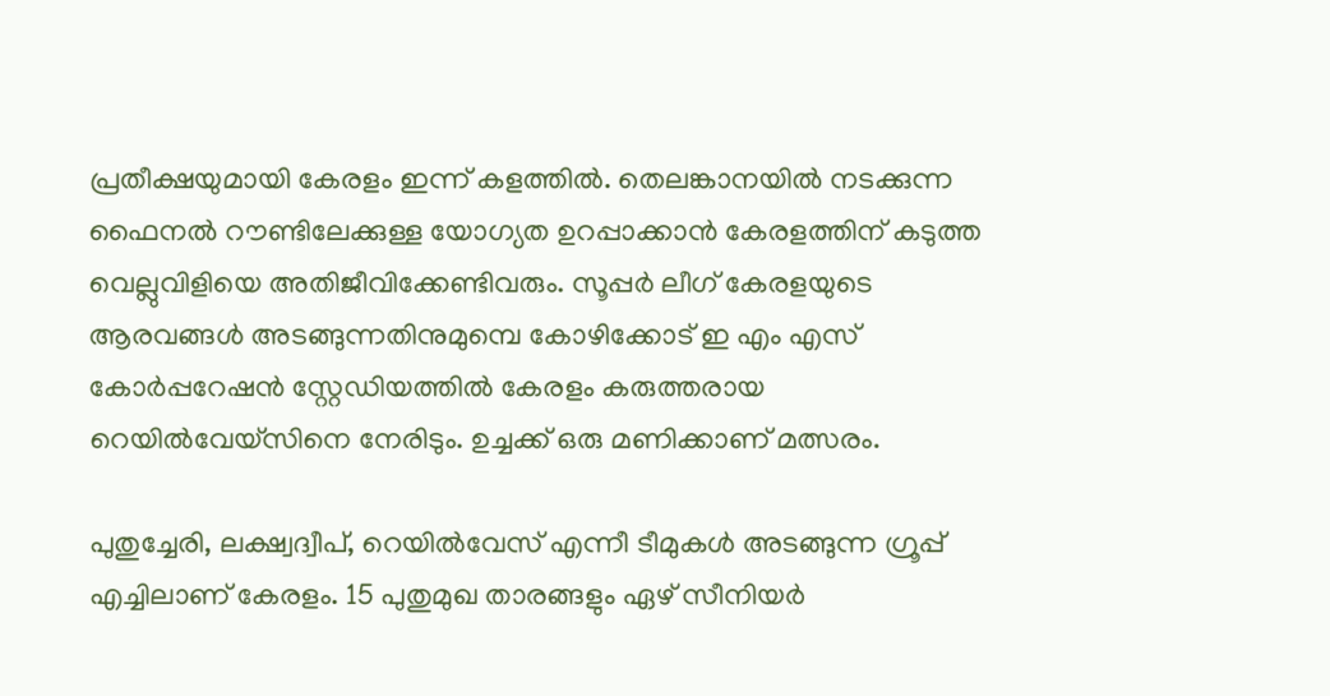പ്രതീക്ഷയുമായി കേരളം ഇന്ന് കളത്തില്‍. തെലങ്കാനയില്‍ നടക്കുന്ന ഫൈനല്‍ റൗണ്ടിലേക്കുള്ള യോഗ്യത ഉറപ്പാക്കാന്‍ കേരളത്തിന് കടുത്ത വെല്ലുവിളിയെ അതിജീവിക്കേണ്ടിവരും. സൂപ്പര്‍ ലീഗ് കേരളയുടെ ആരവങ്ങള്‍ അടങ്ങുന്നതിനുമുമ്പെ കോഴിക്കോട് ഇ എം എസ് കോര്‍പ്പറേഷന്‍ സ്റ്റേഡിയത്തില്‍ കേരളം കരുത്തരായ റെയില്‍വേയ്‌സിനെ നേരിടും. ഉച്ചക്ക് ഒരു മണിക്കാണ് മത്സരം.

പുതുച്ചേരി, ലക്ഷ്വദ്വീപ്, റെയില്‍വേസ് എന്നീ ടീമുകള്‍ അടങ്ങുന്ന ഗ്രൂപ്പ് എച്ചിലാണ് കേരളം. 15 പുതുമുഖ താരങ്ങളും ഏഴ് സീനിയര്‍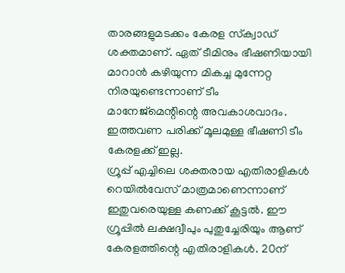താരങ്ങളുമടക്കം കേരള സ്‌ക്വാഡ് ശക്തമാണ്. ഏത് ടീമിനും ഭീഷണിയായി മാറാന്‍ കഴിയുന്ന മികച്ച മുന്നേറ്റ നിരയുണ്ടെന്നാണ് ടീം മാനേജ്മെന്റിന്റെ അവകാശവാദം. ഇത്തവണ പരിക്ക് മൂലമുള്ള ഭീഷണി ടീം കേരളക്ക് ഇല്ല.
ഗ്രൂപ്പ് എച്ചിലെ ശക്തരായ എതിരാളികള്‍ റെയില്‍വേസ് മാത്രമാണെന്നാണ് ഇതുവരെയുള്ള കണക്ക് കൂട്ടല്‍. ഈ ഗ്രൂപ്പില്‍ ലക്ഷദ്വീപും പുതുച്ചേരിയും ആണ് കേരളത്തിന്റെ എതിരാളികള്‍. 20ന്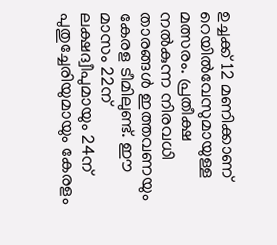ഉച്ചക്ക് 12 മണിക്കാണ് റെയില്‍വേസുമായുള്ള മത്സരം. പ്രതീക്ഷ നല്‍കുന്ന നിരവധി താരങ്ങള്‍ ഇത്തവണയും കേരള ടീമിലുണ്ട്. ഈ മാസം 22ന് ലക്ഷദ്വീപുമായും 24ന് പുതുച്ചേരിയുമായും കേരളം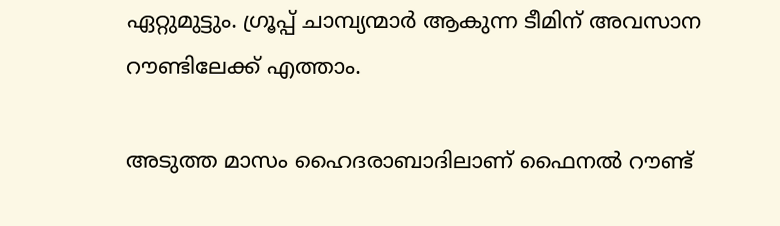ഏറ്റുമുട്ടും. ഗ്രൂപ്പ് ചാമ്പ്യന്മാര്‍ ആകുന്ന ടീമിന് അവസാന റൗണ്ടിലേക്ക് എത്താം.

അടുത്ത മാസം ഹൈദരാബാദിലാണ് ഫൈനല്‍ റൗണ്ട്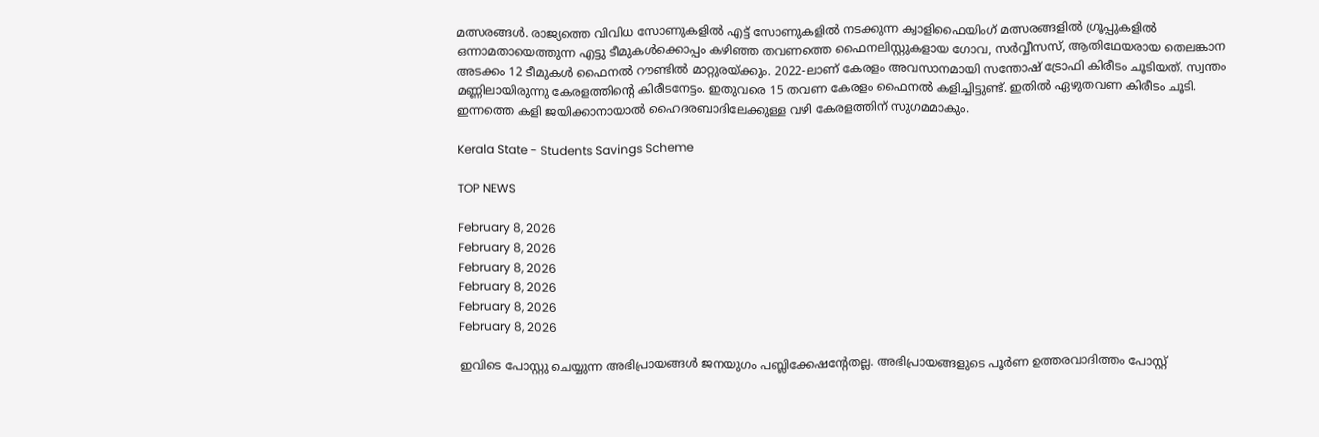മത്സരങ്ങള്‍. രാജ്യത്തെ വിവിധ സോണുകളില്‍ എട്ട് സോണുകളില്‍ നടക്കുന്ന ക്വാളിഫൈയിംഗ് മത്സരങ്ങളില്‍ ഗ്രൂപ്പുകളില്‍ ഒന്നാമതായെത്തുന്ന എട്ടു ടീമുകള്‍ക്കൊപ്പം കഴിഞ്ഞ തവണത്തെ ഫൈനലിസ്റ്റുകളായ ഗോവ, സര്‍വ്വീസസ്, ആതിഥേയരായ തെലങ്കാന അടക്കം 12 ടീമുകള്‍ ഫൈനല്‍ റൗണ്ടില്‍ മാറ്റുരയ്ക്കും. 2022‑ലാണ് കേരളം അവസാനമായി സന്തോഷ് ട്രോഫി കിരീടം ചൂടിയത്. സ്വന്തം മണ്ണിലായിരുന്നു കേരളത്തിന്റെ കിരീടനേട്ടം. ഇതുവരെ 15 തവണ കേരളം ഫൈനല്‍ കളിച്ചിട്ടുണ്ട്. ഇതില്‍ ഏഴുതവണ കിരീടം ചൂടി. ഇന്നത്തെ കളി ജയിക്കാനായാല്‍ ഹൈദരബാദിലേക്കുള്ള വഴി കേരളത്തിന് സുഗമമാകും.

Kerala State - Students Savings Scheme

TOP NEWS

February 8, 2026
February 8, 2026
February 8, 2026
February 8, 2026
February 8, 2026
February 8, 2026

ഇവിടെ പോസ്റ്റു ചെയ്യുന്ന അഭിപ്രായങ്ങള്‍ ജനയുഗം പബ്ലിക്കേഷന്റേതല്ല. അഭിപ്രായങ്ങളുടെ പൂര്‍ണ ഉത്തരവാദിത്തം പോസ്റ്റ്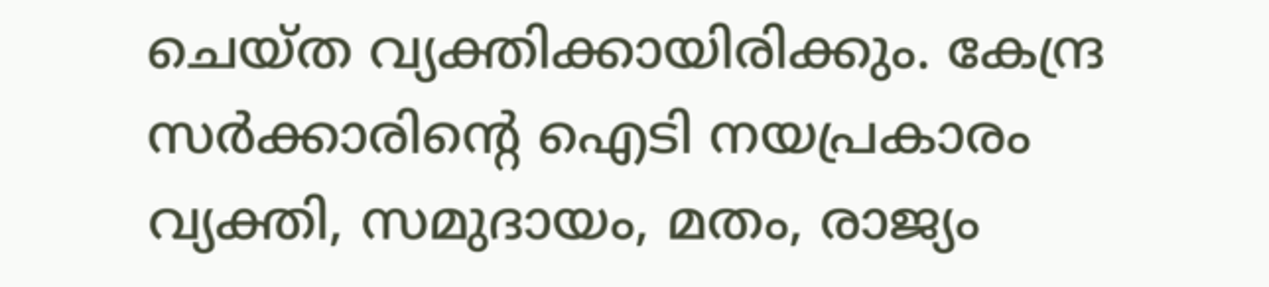ചെയ്ത വ്യക്തിക്കായിരിക്കും. കേന്ദ്ര സര്‍ക്കാരിന്റെ ഐടി നയപ്രകാരം വ്യക്തി, സമുദായം, മതം, രാജ്യം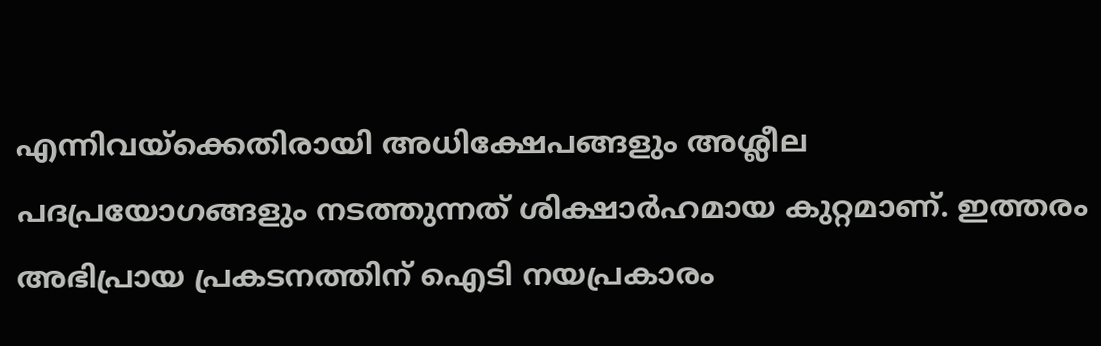എന്നിവയ്‌ക്കെതിരായി അധിക്ഷേപങ്ങളും അശ്ലീല പദപ്രയോഗങ്ങളും നടത്തുന്നത് ശിക്ഷാര്‍ഹമായ കുറ്റമാണ്. ഇത്തരം അഭിപ്രായ പ്രകടനത്തിന് ഐടി നയപ്രകാരം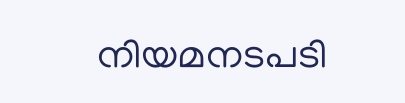നിയമനടപടി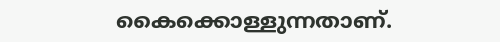കൈക്കൊള്ളുന്നതാണ്.